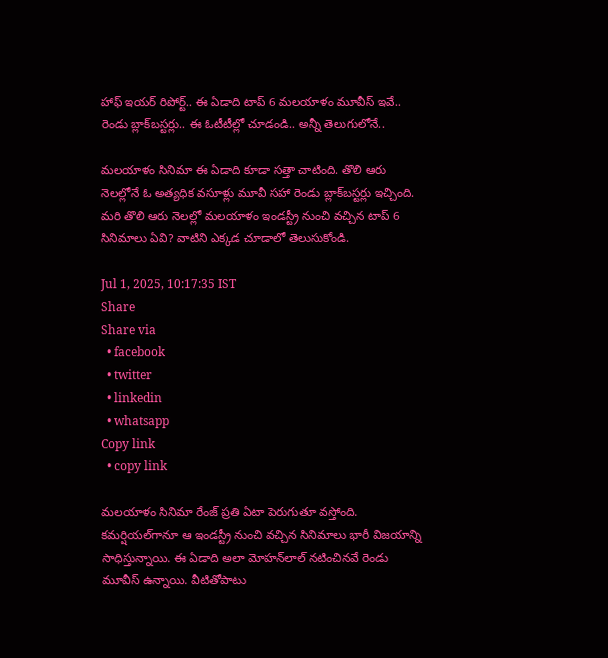హాఫ్ ఇయర్ రిపోర్ట్.. ఈ ఏడాది టాప్ 6 మలయాళం మూవీస్ ఇవే.. రెండు బ్లాక్‌బస్టర్లు.. ఈ ఓటీటీల్లో చూడండి.. అన్నీ తెలుగులోనే..

మలయాళం సినిమా ఈ ఏడాది కూడా సత్తా చాటింది. తొలి ఆరు నెలల్లోనే ఓ అత్యధిక వసూళ్లు మూవీ సహా రెండు బ్లాక్‌బస్టర్లు ఇచ్చింది. మరి తొలి ఆరు నెలల్లో మలయాళం ఇండస్ట్రీ నుంచి వచ్చిన టాప్ 6 సినిమాలు ఏవి? వాటిని ఎక్కడ చూడాలో తెలుసుకోండి.

Jul 1, 2025, 10:17:35 IST
Share
Share via
  • facebook
  • twitter
  • linkedin
  • whatsapp
Copy link
  • copy link

మలయాళం సినిమా రేంజ్ ప్రతి ఏటా పెరుగుతూ వస్తోంది. కమర్షియల్‌గానూ ఆ ఇండస్ట్రీ నుంచి వచ్చిన సినిమాలు భారీ విజయాన్ని సాధిస్తున్నాయి. ఈ ఏడాది అలా మోహన్‌లాల్ నటించినవే రెండు మూవీస్ ఉన్నాయి. వీటితోపాటు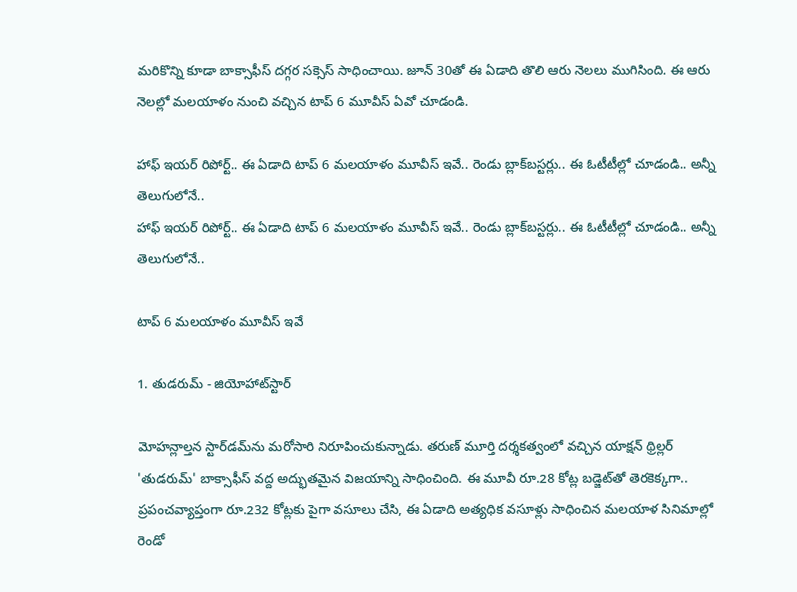మరికొన్ని కూడా బాక్సాఫీస్ దగ్గర సక్సెస్ సాధించాయి. జూన్ 30తో ఈ ఏడాది తొలి ఆరు నెలలు ముగిసింది. ఈ ఆరు నెలల్లో మలయాళం నుంచి వచ్చిన టాప్ 6 మూవీస్ ఏవో చూడండి.

హాఫ్ ఇయర్ రిపోర్ట్.. ఈ ఏడాది టాప్ 6 మలయాళం మూవీస్ ఇవే.. రెండు బ్లాక్‌బస్టర్లు.. ఈ ఓటీటీల్లో చూడండి.. అన్నీ తెలుగులోనే..
హాఫ్ ఇయర్ రిపోర్ట్.. ఈ ఏడాది టాప్ 6 మలయాళం మూవీస్ ఇవే.. రెండు బ్లాక్‌బస్టర్లు.. ఈ ఓటీటీల్లో చూడండి.. అన్నీ తెలుగులోనే..

టాప్ 6 మలయాళం మూవీస్ ఇవే

1. తుడరుమ్ - జియోహాట్‌స్టార్

మోహన్లాల్తన స్టార్‌డమ్‌ను మరోసారి నిరూపించుకున్నాడు. తరుణ్ మూర్తి దర్శకత్వంలో వచ్చిన యాక్షన్ థ్రిల్లర్ 'తుడరుమ్' బాక్సాఫీస్ వద్ద అద్భుతమైన విజయాన్ని సాధించింది. ఈ మూవీ రూ.28 కోట్ల బడ్జెట్‌తో తెరకెక్కగా.. ప్రపంచవ్యాప్తంగా రూ.232 కోట్లకు పైగా వసూలు చేసి, ఈ ఏడాది అత్యధిక వసూళ్లు సాధించిన మలయాళ సినిమాల్లో రెండో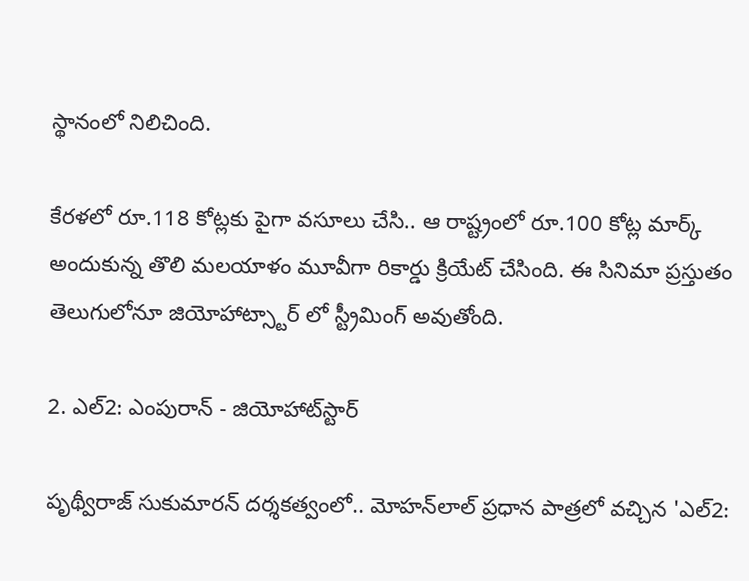స్థానంలో నిలిచింది.

కేరళలో రూ.118 కోట్లకు పైగా వసూలు చేసి.. ఆ రాష్ట్రంలో రూ.100 కోట్ల మార్క్ అందుకున్న తొలి మలయాళం మూవీగా రికార్డు క్రియేట్ చేసింది. ఈ సినిమా ప్రస్తుతం తెలుగులోనూ జియోహాట్స్టార్ లో స్ట్రీమింగ్ అవుతోంది.

2. ఎల్2: ఎంపురాన్ - జియోహాట్‌స్టార్

పృథ్వీరాజ్ సుకుమారన్ దర్శకత్వంలో.. మోహన్‌లాల్ ప్రధాన పాత్రలో వచ్చిన 'ఎల్2: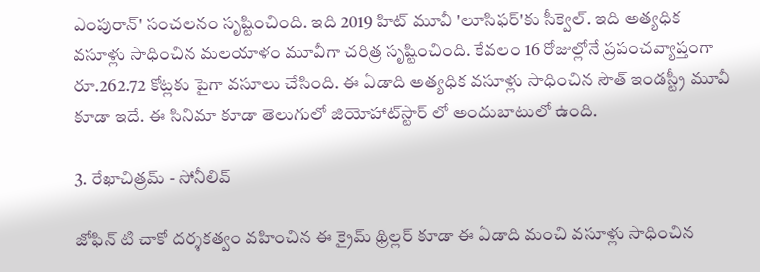ఎంపురాన్' సంచలనం సృష్టించింది. ఇది 2019 హిట్ మూవీ 'లూసిఫర్'కు సీక్వెల్. ఇది అత్యధిక వసూళ్లు సాధించిన మలయాళం మూవీగా చరిత్ర సృష్టించింది. కేవలం 16 రోజుల్లోనే ప్రపంచవ్యాప్తంగా రూ.262.72 కోట్లకు పైగా వసూలు చేసింది. ఈ ఏడాది అత్యధిక వసూళ్లు సాధించిన సౌత్ ఇండస్ట్రీ మూవీ కూడా ఇదే. ఈ సినిమా కూడా తెలుగులో జియోహాట్‌స్టార్ లో అందుబాటులో ఉంది.

3. రేఖాచిత్రమ్ - సోనీలివ్

జోఫిన్ టి చాకో దర్శకత్వం వహించిన ఈ క్రైమ్ థ్రిల్లర్ కూడా ఈ ఏడాది మంచి వసూళ్లు సాధించిన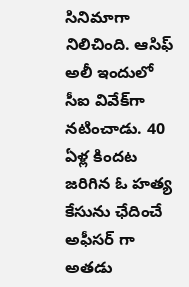సినిమాగా నిలిచింది. ఆసిఫ్ అలీ ఇందులో సీఐ వివేక్‌గా నటించాడు. 40 ఏళ్ల కిందట జరిగిన ఓ హత్య కేసును ఛేదించే అఫీసర్ గా అతడు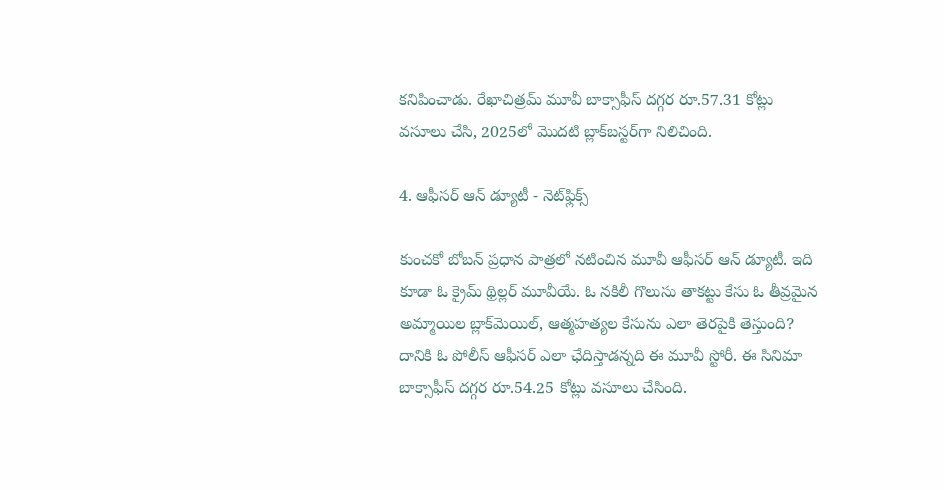కనిపించాడు. రేఖాచిత్రమ్ మూవీ బాక్సాఫీస్ దగ్గర రూ.57.31 కోట్లు వసూలు చేసి, 2025లో మొదటి బ్లాక్‌బస్టర్‌గా నిలిచింది.

4. ఆఫీసర్ ఆన్ డ్యూటీ - నెట్‌ఫ్లిక్స్

కుంచకో బోబన్ ప్రధాన పాత్రలో నటించిన మూవీ ఆఫీసర్ ఆన్ డ్యూటీ. ఇది కూడా ఓ క్రైమ్ థ్రిల్లర్ మూవీయే. ఓ నకిలీ గొలుసు తాకట్టు కేసు ఓ తీవ్రమైన అమ్మాయిల బ్లాక్‌మెయిల్, ఆత్మహత్యల కేసును ఎలా తెరపైకి తెస్తుంది? దానికి ఓ పోలీస్ ఆఫీసర్ ఎలా ఛేదిస్తాడన్నది ఈ మూవీ స్టోరీ. ఈ సినిమా బాక్సాఫీస్ దగ్గర రూ.54.25 కోట్లు వసూలు చేసింది.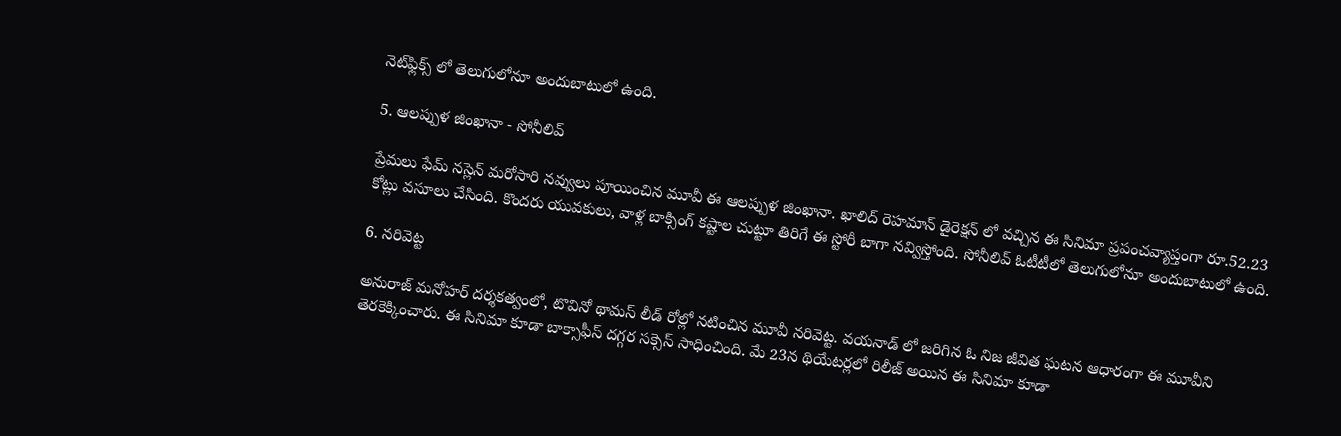నెట్‌ఫ్లిక్స్ లో తెలుగులోనూ అందుబాటులో ఉంది.

5. ఆలప్పుళ జింఖానా - సోనీలివ్

ప్రేమలు ఫేమ్ నస్లెన్ మరోసారి నవ్వులు పూయించిన మూవీ ఈ ఆలప్పుళ జింఖానా. ఖాలిద్ రెహమాన్ డైరెక్షన్ లో వచ్చిన ఈ సినిమా ప్రపంచవ్యాప్తంగా రూ.52.23 కోట్లు వసూలు చేసింది. కొందరు యువకులు, వాళ్ల బాక్సింగ్ కష్టాల చుట్టూ తిరిగే ఈ స్టోరీ బాగా నవ్విస్తోంది. సోనీలివ్ ఓటీటీలో తెలుగులోనూ అందుబాటులో ఉంది.

6. నరివెట్ట

అనురాజ్ మనోహర్ దర్శకత్వంలో, టొవినో థామస్ లీడ్ రోల్లో నటించిన మూవీ నరివెట్ట. వయనాడ్ లో జరిగిన ఓ నిజ జీవిత ఘటన ఆధారంగా ఈ మూవీని తెరకెక్కించారు. ఈ సినిమా కూడా బాక్సాఫీస్ దగ్గర సక్సెస్ సాధించింది. మే 23న థియేటర్లలో రిలీజ్ అయిన ఈ సినిమా కూడా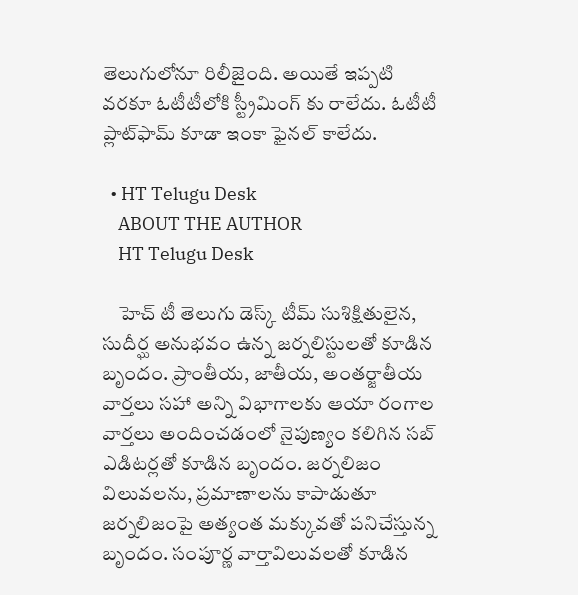తెలుగులోనూ రిలీజైంది. అయితే ఇప్పటి వరకూ ఓటీటీలోకి స్ట్రీమింగ్ కు రాలేదు. ఓటీటీ ప్లాట్‌ఫామ్ కూడా ఇంకా ఫైనల్ కాలేదు.

  • HT Telugu Desk
    ABOUT THE AUTHOR
    HT Telugu Desk

    హెచ్ టీ తెలుగు డెస్క్ టీమ్ సుశిక్షితులైన, సుదీర్ఘ అనుభవం ఉన్న జర్నలిస్టులతో కూడిన బృందం. ప్రాంతీయ, జాతీయ, అంతర్జాతీయ వార్తలు సహా అన్ని విభాగాలకు ఆయా రంగాల వార్తలు అందించడంలో నైపుణ్యం కలిగిన సబ్ ఎడిటర్లతో కూడిన బృందం. జర్నలిజం విలువలను, ప్రమాణాలను కాపాడుతూ జర్నలిజంపై అత్యంత మక్కువతో పనిచేస్తున్న బృందం. సంపూర్ణ వార్తావిలువలతో కూడిన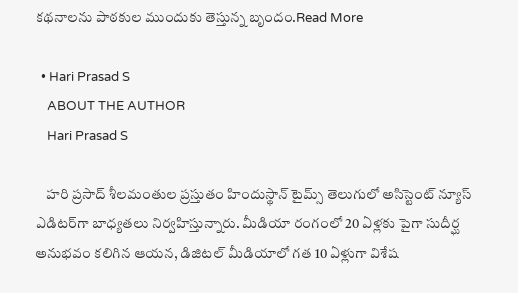కథనాలను పాఠకుల ముందుకు తెస్తున్న బృందం.Read More

  • Hari Prasad S
    ABOUT THE AUTHOR
    Hari Prasad S

    హరి ప్రసాద్ శీలమంతుల ప్రస్తుతం హిందుస్థాన్ టైమ్స్ తెలుగులో అసిస్టెంట్ న్యూస్ ఎడిటర్‌గా బాధ్యతలు నిర్వహిస్తున్నారు. మీడియా రంగంలో 20 ఏళ్లకు పైగా సుదీర్ఘ అనుభవం కలిగిన ఆయన, డిజిటల్ మీడియాలో గత 10 ఏళ్లుగా విశేష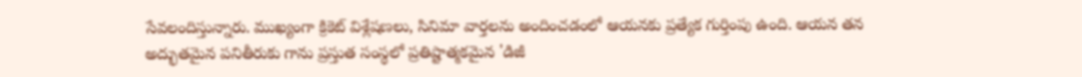సేవలందిస్తున్నారు. ముఖ్యంగా క్రికెట్ విశ్లేషణలు, సినిమా వార్తలను అందించడంలో ఆయనకు ప్రత్యేక గుర్తింపు ఉంది. ఆయన తన అద్భుతమైన పనితీరుకు గాను ప్రస్తుత సంస్థలో ప్రతిష్టాత్మకమైన 'డిజీ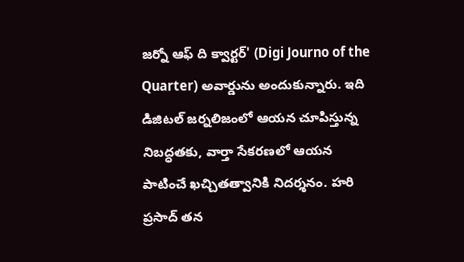జర్నో ఆఫ్ ది క్వార్టర్' (Digi Journo of the Quarter) అవార్డును అందుకున్నారు. ఇది డిజిటల్ జర్నలిజంలో ఆయన చూపిస్తున్న నిబద్ధతకు, వార్తా సేకరణలో ఆయన పాటించే ఖచ్చితత్వానికి నిదర్శనం. హరి ప్రసాద్ తన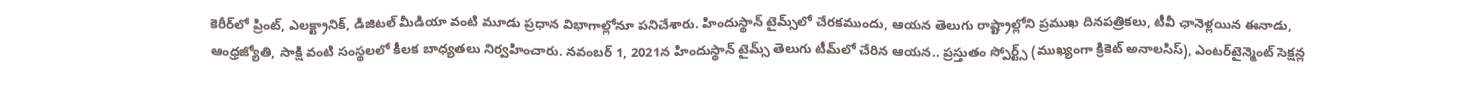కెరీర్‌లో ప్రింట్, ఎలక్ట్రానిక్, డిజిటల్ మీడియా వంటి మూడు ప్రధాన విభాగాల్లోనూ పనిచేశారు. హిందుస్థాన్ టైమ్స్‌లో చేరకముందు, ఆయన తెలుగు రాష్ట్రాల్లోని ప్రముఖ దినపత్రికలు, టీవీ ఛానెళ్లయిన ఈనాడు, ఆంధ్రజ్యోతి, సాక్షి వంటి సంస్థలలో కీలక బాధ్యతలు నిర్వహించారు. నవంబర్ 1, 2021న హిందుస్థాన్ టైమ్స్ తెలుగు టీమ్‌లో చేరిన ఆయన.. ప్రస్తుతం స్పోర్ట్స్ (ముఖ్యంగా క్రికెట్ అనాలసిస్), ఎంటర్‌టైన్మెంట్ సెక్షన్ల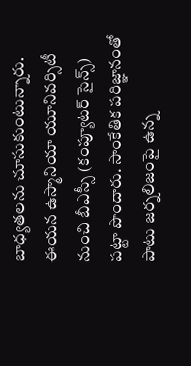బాధ్యతలను చూసుకుంటున్నారు. ఈయన ఉస్మానియా యూనివర్సిటీ నుంచి బీఎస్సీ (కంప్యూటర్ సైన్స్) పట్టా పొందారు. సాంకేతిక పరిజ్ఞానంతో పాటు జర్నలిజంపై ఉన్న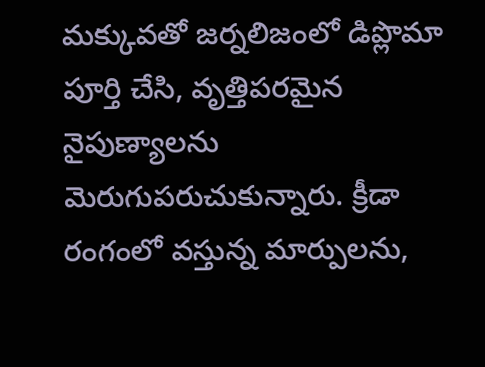మక్కువతో జర్నలిజంలో డిప్లొమా పూర్తి చేసి, వృత్తిపరమైన నైపుణ్యాలను మెరుగుపరుచుకున్నారు. క్రీడా రంగంలో వస్తున్న మార్పులను,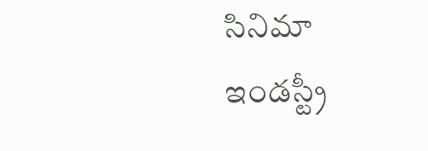సినిమా ఇండస్ట్రీ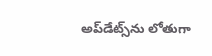అప్‌డేట్స్‌ను లోతుగా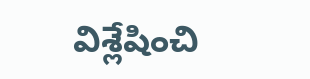విశ్లేషించి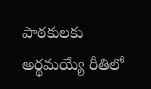పాఠకులకు అర్థమయ్యే రీతిలో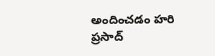అందించడం హరి ప్రసాద్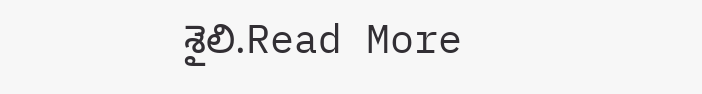శైలి.Read More